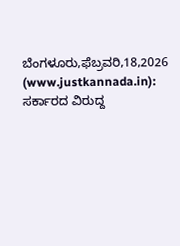ಬೆಂಗಳೂರು,ಫೆಬ್ರವರಿ,18,2026 (www.justkannada.in): ಸರ್ಕಾರದ ವಿರುದ್ದ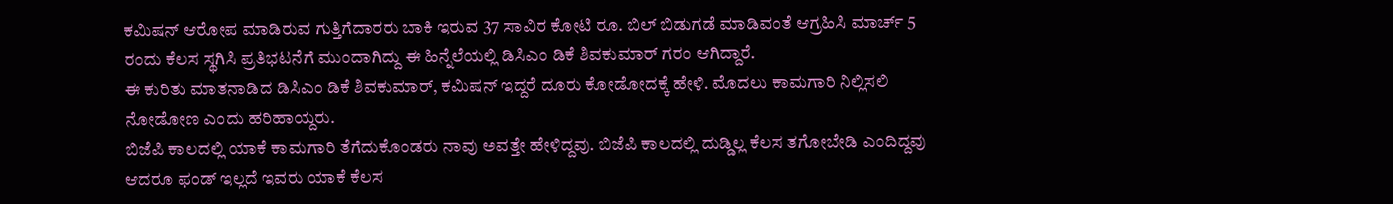ಕಮಿಷನ್ ಆರೋಪ ಮಾಡಿರುವ ಗುತ್ತಿಗೆದಾರರು ಬಾಕಿ ಇರುವ 37 ಸಾವಿರ ಕೋಟಿ ರೂ. ಬಿಲ್ ಬಿಡುಗಡೆ ಮಾಡಿವಂತೆ ಆಗ್ರಹಿಸಿ ಮಾರ್ಚ್ 5 ರಂದು ಕೆಲಸ ಸ್ಥಗಿಸಿ ಪ್ರತಿಭಟನೆಗೆ ಮುಂದಾಗಿದ್ದು ಈ ಹಿನ್ನೆಲೆಯಲ್ಲಿ ಡಿಸಿಎಂ ಡಿಕೆ ಶಿವಕುಮಾರ್ ಗರಂ ಆಗಿದ್ದಾರೆ.
ಈ ಕುರಿತು ಮಾತನಾಡಿದ ಡಿಸಿಎಂ ಡಿಕೆ ಶಿವಕುಮಾರ್, ಕಮಿಷನ್ ಇದ್ದರೆ ದೂರು ಕೋಡೋದಕ್ಕೆ ಹೇಳಿ. ಮೊದಲು ಕಾಮಗಾರಿ ನಿಲ್ಲಿಸಲಿ ನೋಡೋಣ ಎಂದು ಹರಿಹಾಯ್ದರು.
ಬಿಜೆಪಿ ಕಾಲದಲ್ಲಿ ಯಾಕೆ ಕಾಮಗಾರಿ ತೆಗೆದುಕೊಂಡರು ನಾವು ಅವತ್ತೇ ಹೇಳಿದ್ದವು. ಬಿಜೆಪಿ ಕಾಲದಲ್ಲಿ ದುಡ್ಡಿಲ್ಲ ಕೆಲಸ ತಗೋಬೇಡಿ ಎಂದಿದ್ದವು ಆದರೂ ಫಂಡ್ ಇಲ್ಲದೆ ಇವರು ಯಾಕೆ ಕೆಲಸ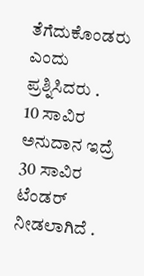ತೆಗೆದುಕೊಂಡರು ಎಂದು ಪ್ರಶ್ನಿಸಿದರು .
10 ಸಾವಿರ ಅನುದಾನ ಇದ್ರೆ 30 ಸಾವಿರ ಟೆಂಡರ್ ನೀಡಲಾಗಿದೆ .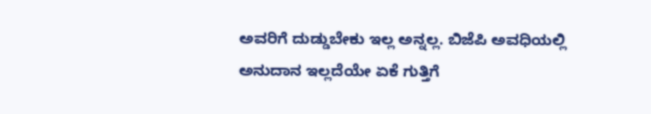ಅವರಿಗೆ ದುಡ್ಡುಬೇಕು ಇಲ್ಲ ಅನ್ನಲ್ಲ. ಬಿಜೆಪಿ ಅವಧಿಯಲ್ಲಿ ಅನುದಾನ ಇಲ್ಲದೆಯೇ ಏಕೆ ಗುತ್ತಿಗೆ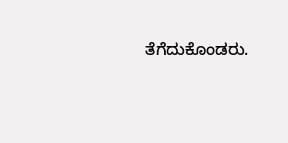ತೆಗೆದುಕೊಂಡರು.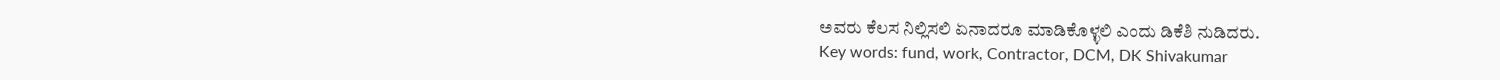ಅವರು ಕೆಲಸ ನಿಲ್ಲಿಸಲಿ ಏನಾದರೂ ಮಾಡಿಕೊಳ್ಳಲಿ ಎಂದು ಡಿಕೆಶಿ ನುಡಿದರು.
Key words: fund, work, Contractor, DCM, DK Shivakumar